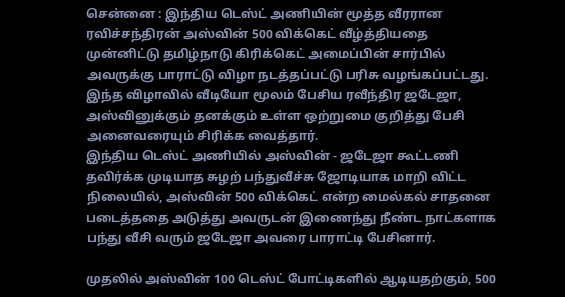சென்னை : இந்திய டெஸ்ட் அணியின் மூத்த வீரரான ரவிச்சந்திரன் அஸ்வின் 500 விக்கெட் வீழ்த்தியதை முன்னிட்டு தமிழ்நாடு கிரிக்கெட் அமைப்பின் சார்பில் அவருக்கு பாராட்டு விழா நடத்தப்பட்டு பரிசு வழங்கப்பட்டது. இந்த விழாவில் வீடியோ மூலம் பேசிய ரவீந்திர ஜடேஜா, அஸ்வினுக்கும் தனக்கும் உள்ள ஒற்றுமை குறித்து பேசி அனைவரையும் சிரிக்க வைத்தார்.
இந்திய டெஸ்ட் அணியில் அஸ்வின் - ஜடேஜா கூட்டணி தவிர்க்க முடியாத சுழற் பந்துவீச்சு ஜோடியாக மாறி விட்ட நிலையில், அஸ்வின் 500 விக்கெட் என்ற மைல்கல் சாதனை படைத்ததை அடுத்து அவருடன் இணைந்து நீண்ட நாட்களாக பந்து வீசி வரும் ஜடேஜா அவரை பாராட்டி பேசினார்.

முதலில் அஸ்வின் 100 டெஸ்ட் போட்டிகளில் ஆடியதற்கும், 500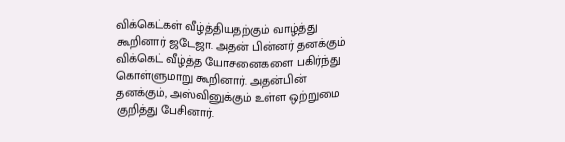விக்கெட்கள் வீழ்த்தியதற்கும் வாழ்த்து கூறினார் ஜடேஜா. அதன் பின்னர் தனக்கும் விக்கெட் வீழ்த்த யோசனைகளை பகிர்ந்து கொள்ளுமாறு கூறினார். அதன்பின் தனக்கும், அஸ்வினுக்கும் உள்ள ஒற்றுமை குறித்து பேசினார்.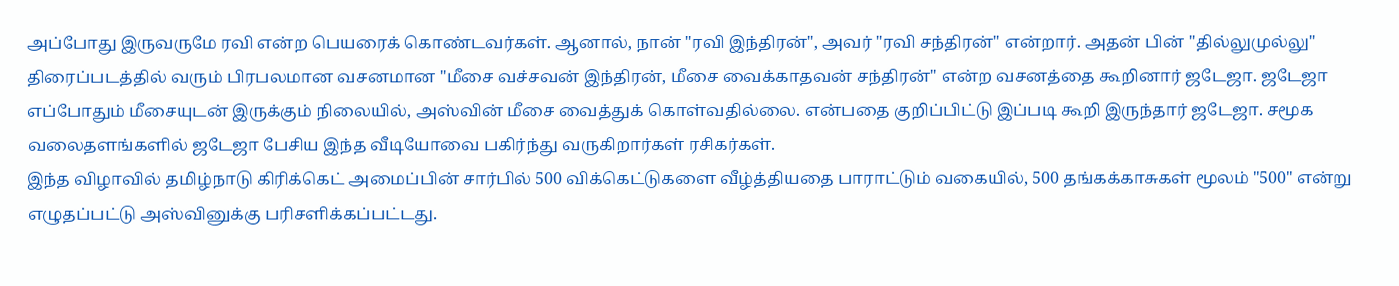அப்போது இருவருமே ரவி என்ற பெயரைக் கொண்டவர்கள். ஆனால், நான் "ரவி இந்திரன்", அவர் "ரவி சந்திரன்" என்றார். அதன் பின் "தில்லுமுல்லு" திரைப்படத்தில் வரும் பிரபலமான வசனமான "மீசை வச்சவன் இந்திரன், மீசை வைக்காதவன் சந்திரன்" என்ற வசனத்தை கூறினார் ஜடேஜா. ஜடேஜா எப்போதும் மீசையுடன் இருக்கும் நிலையில், அஸ்வின் மீசை வைத்துக் கொள்வதில்லை. என்பதை குறிப்பிட்டு இப்படி கூறி இருந்தார் ஜடேஜா. சமூக வலைதளங்களில் ஜடேஜா பேசிய இந்த வீடியோவை பகிர்ந்து வருகிறார்கள் ரசிகர்கள்.
இந்த விழாவில் தமிழ்நாடு கிரிக்கெட் அமைப்பின் சார்பில் 500 விக்கெட்டுகளை வீழ்த்தியதை பாராட்டும் வகையில், 500 தங்கக்காசுகள் மூலம் "500" என்று எழுதப்பட்டு அஸ்வினுக்கு பரிசளிக்கப்பட்டது.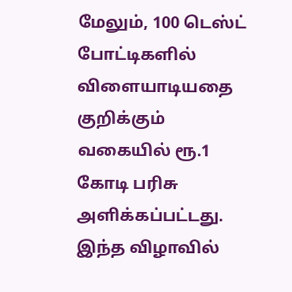மேலும், 100 டெஸ்ட் போட்டிகளில் விளையாடியதை குறிக்கும் வகையில் ரூ.1 கோடி பரிசு அளிக்கப்பட்டது. இந்த விழாவில்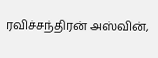ரவிச்சந்திரன் அஸ்வின்,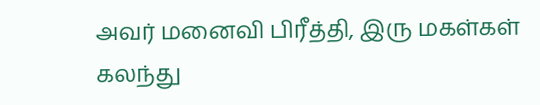அவர் மனைவி பிரீத்தி, இரு மகள்கள் கலந்து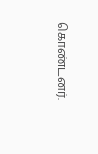கொண்டனர்.